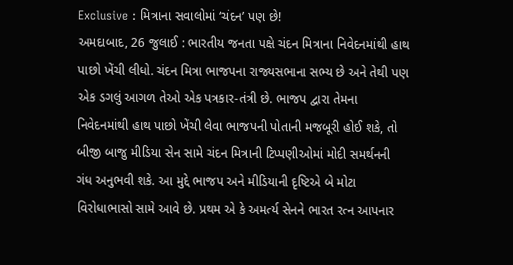Exclusive : મિત્રાના સવાલોમાં ‘ચંદન’ પણ છે!
અમદાબાદ, 26 જુલાઈ : ભારતીય જનતા પક્ષે ચંદન મિત્રાના નિવેદનમાંથી હાથ પાછો ખેંચી લીધો. ચંદન મિત્રા ભાજપના રાજ્યસભાના સભ્ય છે અને તેથી પણ એક ડગલું આગળ તેઓ એક પત્રકાર-તંત્રી છે. ભાજપ દ્વારા તેમના નિવેદનમાંથી હાથ પાછો ખેંચી લેવા ભાજપની પોતાની મજબૂરી હોઈ શકે, તો બીજી બાજુ મીડિયા સેન સામે ચંદન મિત્રાની ટિપ્પણીઓમાં મોદી સમર્થનની ગંધ અનુભવી શકે. આ મુદ્દે ભાજપ અને મીડિયાની દૃષ્ટિએ બે મોટા વિરોધાભાસો સામે આવે છે. પ્રથમ એ કે અમર્ત્ય સેનને ભારત રત્ન આપનાર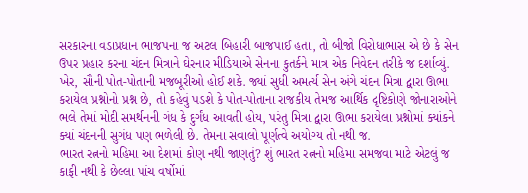સરકારના વડાપ્રધાન ભાજપના જ અટલ બિહારી બાજપાઈ હતા, તો બીજો વિરોધાભાસ એ છે કે સેન ઉપર પ્રહાર કરના ચંદન મિત્રાને ઘેરનાર મીડિયાએ સેનના કુતર્કને માત્ર એક નિવેદન તરીકે જ દર્શાવ્યું.
ખેર, સૌની પોત-પોતાની મજબૂરીઓ હોઈ શકે. જ્યાં સુધી અમર્ત્ય સેન અંગે ચંદન મિત્રા દ્વારા ઊભા કરાયેલ પ્રશ્નોનો પ્રશ્ન છે, તો કહેવું પડશે કે પોત-પોતાના રાજકીય તેમજ આર્થિક દૃષ્ટિકોણે જોનારાઓને ભલે તેમાં મોદી સમર્થનની ગંધ કે દુર્ગંધ આવતી હોય, પરંતુ મિત્રા દ્વારા ઊભા કરાયેલા પ્રશ્નોમાં ક્યાંકને ક્યાં ચંદનની સુગંધ પણ ભળેલી છે. તેમના સવાલો પૂર્ણત્વે અયોગ્ય તો નથી જ.
ભારત રત્નનો મહિમા આ દેશમાં કોણ નથી જાણતું? શું ભારત રત્નનો મહિમા સમજવા માટે એટલું જ કાફી નથી કે છેલ્લા પાંચ વર્ષોમાં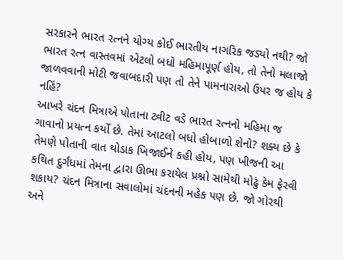સરકારને ભારત રત્નને યોગ્ય કોઈ ભારતીય નાગરિક જડ્યો નથી? જો ભારત રત્ન વાસ્તવમાં એટલો બધો મહિમાપૂર્ણ હોય, તો તેનો મલાજો જાળવવાની મોટી જવાબદારી પણ તો તેને પામનારાઓ ઉપર જ હોય કે નહિં?
આખરે ચંદન મિત્રાએ પોતાના ટ્વીટ વડે ભારત રત્નનો મહિમા જ ગાવાનો પ્રયત્ન કર્યો છે. તેમાં આટલો બધો હોબાળો શેનો? શક્ય છે કે તેમણે પોતાની વાત થોડાક ખિજાઈને કહી હોય, પણ ખીજની આ કથિત દુર્ગંધમાં તેમના દ્વારા ઊભા કરાયેલ પ્રશ્નો સામેથી મોઢું કેમ ફેરવી શકાય? ચંદન મિત્રાના સવાલોમાં ચંદનની મહેક પણ છે. જો ગોરથી અને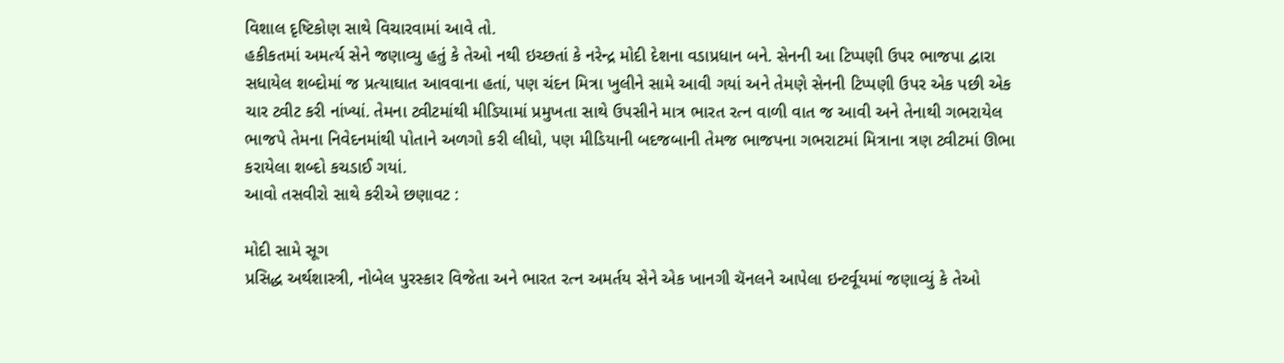વિશાલ દૃષ્ટિકોણ સાથે વિચારવામાં આવે તો.
હકીકતમાં અમર્ત્ય સેને જણાવ્યુ હતું કે તેઓ નથી ઇચ્છતાં કે નરેન્દ્ર મોદી દેશના વડાપ્રધાન બને. સેનની આ ટિપ્પણી ઉપર ભાજપા દ્વારા સધાયેલ શબ્દોમાં જ પ્રત્યાઘાત આવવાના હતાં, પણ ચંદન મિત્રા ખુલીને સામે આવી ગયાં અને તેમણે સેનની ટિપ્પણી ઉપર એક પછી એક ચાર ટ્વીટ કરી નાંખ્યાં. તેમના ટ્વીટમાંથી મીડિયામાં પ્રમુખતા સાથે ઉપસીને માત્ર ભારત રત્ન વાળી વાત જ આવી અને તેનાથી ગભરાયેલ ભાજપે તેમના નિવેદનમાંથી પોતાને અળગો કરી લીધો, પણ મીડિયાની બદજબાની તેમજ ભાજપના ગભરાટમાં મિત્રાના ત્રણ ટ્વીટમાં ઊભા કરાયેલા શબ્દો કચડાઈ ગયાં.
આવો તસવીરો સાથે કરીએ છણાવટ :

મોદી સામે સૂગ
પ્રસિદ્ધ અર્થશાસ્ત્રી, નોબેલ પુરસ્કાર વિજેતા અને ભારત રત્ન અમર્તય સેને એક ખાનગી ચૅનલને આપેલા ઇન્ટર્વૂયમાં જણાવ્યું કે તેઓ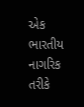એક ભારતીય નાગરિક તરીકે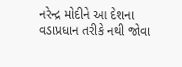નરેન્દ્ર મોદીને આ દેશના વડાપ્રધાન તરીકે નથી જોવા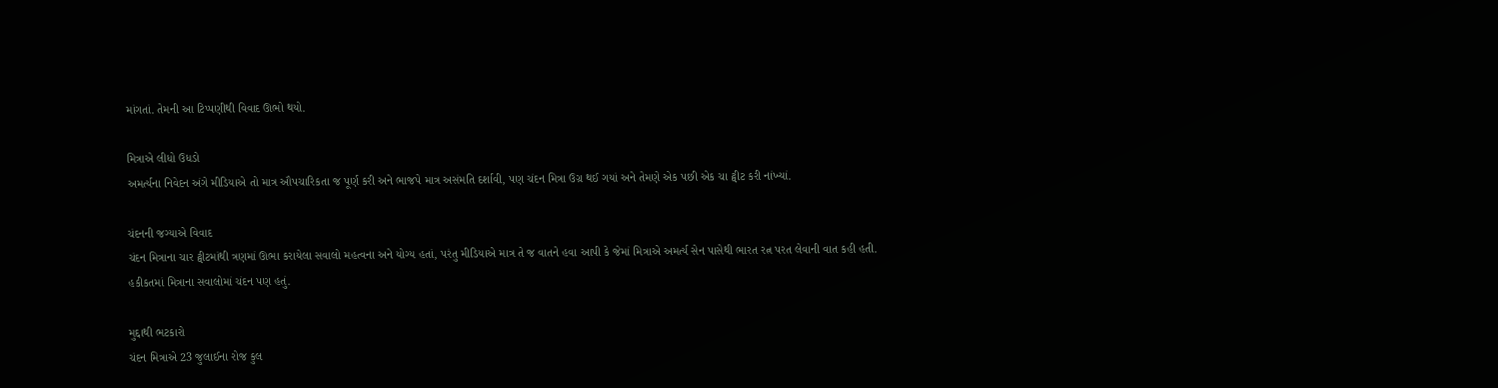માંગતાં. તેમની આ ટિપ્પણીથી વિવાદ ઊભો થયો.

મિત્રાએ લીધો ઉધડો
અમર્ત્યના નિવેદન અંગે મીડિયાએ તો માત્ર ઔપચારિકતા જ પૂર્ણ કરી અને ભાજપે માત્ર અસંમતિ દર્શાવી, પણ ચંદન મિત્રા ઉગ્ર થઈ ગયાં અને તેમણે એક પછી એક ચા ટ્વીટ કરી નાંખ્યાં.

ચંદનની જગ્યાએ વિવાદ
ચંદન મિત્રાના ચાર ટ્વીટમાંથી ત્રણમાં ઊભા કરાયેલા સવાલો મહત્વના અને યોગ્ય હતાં, પરંતુ મીડિયાએ માત્ર તે જ વાતને હવા આપી કે જેમાં મિત્રાએ અમર્ત્ય સેન પાસેથી ભારત રત્ન પરત લેવાની વાત કહી હતી. હકીકતમાં મિત્રાના સવાલોમાં ચંદન પણ હતું.

મુદ્દાથી ભટકારો
ચંદન મિત્રાએ 23 જુલાઈના રોજ કુલ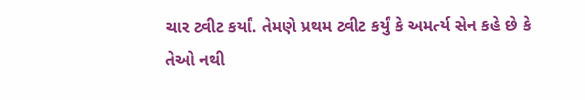ચાર ટ્વીટ કર્યાં. તેમણે પ્રથમ ટ્વીટ કર્યું કે અમર્ત્ય સેન કહે છે કે તેઓ નથી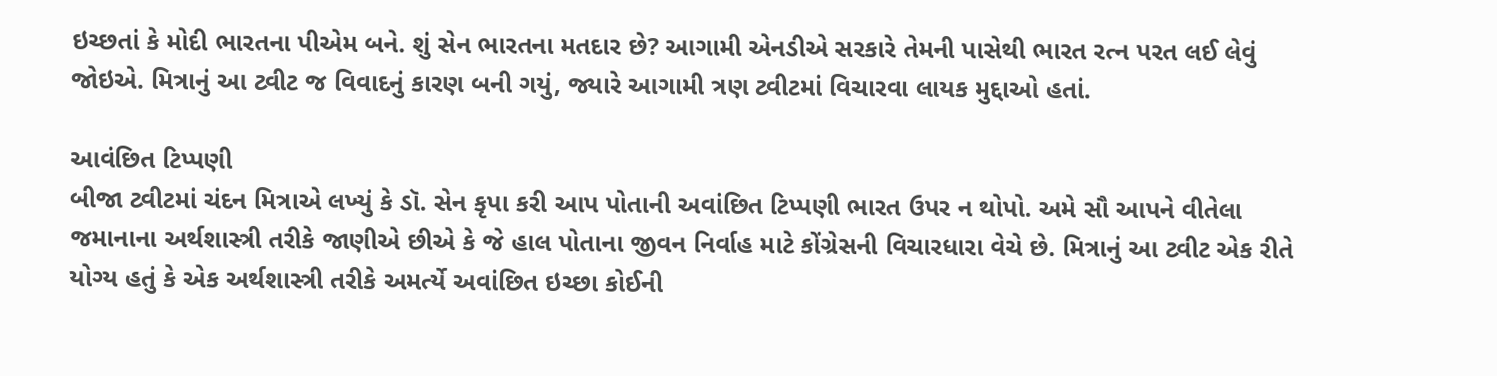ઇચ્છતાં કે મોદી ભારતના પીએમ બને. શું સેન ભારતના મતદાર છે? આગામી એનડીએ સરકારે તેમની પાસેથી ભારત રત્ન પરત લઈ લેવું જોઇએ. મિત્રાનું આ ટ્વીટ જ વિવાદનું કારણ બની ગયું, જ્યારે આગામી ત્રણ ટ્વીટમાં વિચારવા લાયક મુદ્દાઓ હતાં.

આવંછિત ટિપ્પણી
બીજા ટ્વીટમાં ચંદન મિત્રાએ લખ્યું કે ડૉ. સેન કૃપા કરી આપ પોતાની અવાંછિત ટિપ્પણી ભારત ઉપર ન થોપો. અમે સૌ આપને વીતેલા જમાનાના અર્થશાસ્ત્રી તરીકે જાણીએ છીએ કે જે હાલ પોતાના જીવન નિર્વાહ માટે કોંગ્રેસની વિચારધારા વેચે છે. મિત્રાનું આ ટ્વીટ એક રીતે યોગ્ય હતું કે એક અર્થશાસ્ત્રી તરીકે અમર્ત્યે અવાંછિત ઇચ્છા કોઈની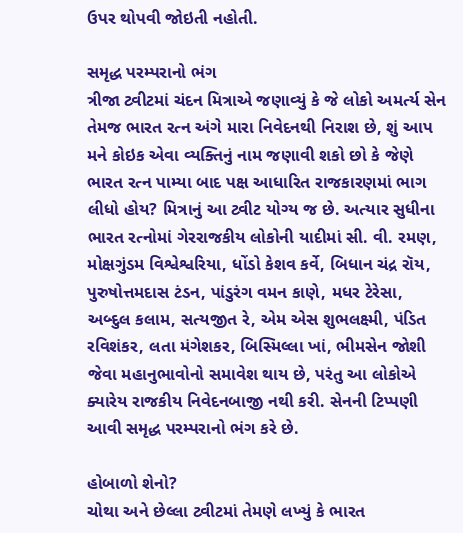ઉપર થોપવી જોઇતી નહોતી.

સમૃદ્ધ પરમ્પરાનો ભંગ
ત્રીજા ટ્વીટમાં ચંદન મિત્રાએ જણાવ્યું કે જે લોકો અમર્ત્ય સેન તેમજ ભારત રત્ન અંગે મારા નિવેદનથી નિરાશ છે, શું આપ મને કોઇક એવા વ્યક્તિનું નામ જણાવી શકો છો કે જેણે ભારત રત્ન પામ્યા બાદ પક્ષ આધારિત રાજકારણમાં ભાગ લીધો હોય? મિત્રાનું આ ટ્વીટ યોગ્ય જ છે. અત્યાર સુધીના ભારત રત્નોમાં ગેરરાજકીય લોકોની યાદીમાં સી. વી. રમણ, મોક્ષગુંડમ વિશ્વેશ્વરિયા, ધોંડો કેશવ કર્વે, બિધાન ચંદ્ર રૉય, પુરુષોત્તમદાસ ટંડન, પાંડુરંગ વમન કાણે, મધર ટેરેસા, અબ્દુલ કલામ, સત્યજીત રે, એમ એસ શુભલક્ષ્મી, પંડિત રવિશંકર, લતા મંગેશકર, બિસ્મિલ્લા ખાં, ભીમસેન જોશી જેવા મહાનુભાવોનો સમાવેશ થાય છે, પરંતુ આ લોકોએ ક્યારેય રાજકીય નિવેદનબાજી નથી કરી. સેનની ટિપ્પણી આવી સમૃદ્ધ પરમ્પરાનો ભંગ કરે છે.

હોબાળો શેનો?
ચોથા અને છેલ્લા ટ્વીટમાં તેમણે લખ્યું કે ભારત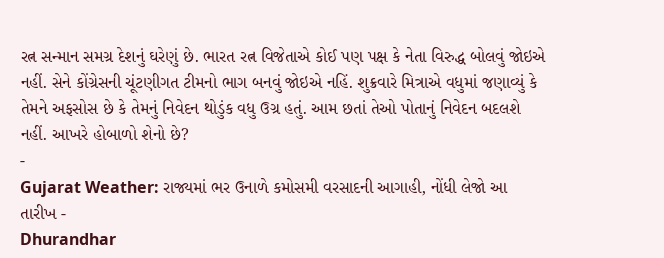રત્ન સન્માન સમગ્ર દેશનું ઘરેણું છે. ભારત રત્ન વિજેતાએ કોઈ પણ પક્ષ કે નેતા વિરુદ્ધ બોલવું જોઇએ નહીં. સેને કોંગ્રેસની ચૂંટણીગત ટીમનો ભાગ બનવું જોઇએ નહિં. શુક્રવારે મિત્રાએ વધુમાં જણાવ્યું કે તેમને અફસોસ છે કે તેમનું નિવેદન થોડુંક વધુ ઉગ્ર હતું. આમ છતાં તેઓ પોતાનું નિવેદન બદલશે નહીં. આખરે હોબાળો શેનો છે?
-
Gujarat Weather: રાજ્યમાં ભર ઉનાળે કમોસમી વરસાદની આગાહી, નોંધી લેજો આ તારીખ -
Dhurandhar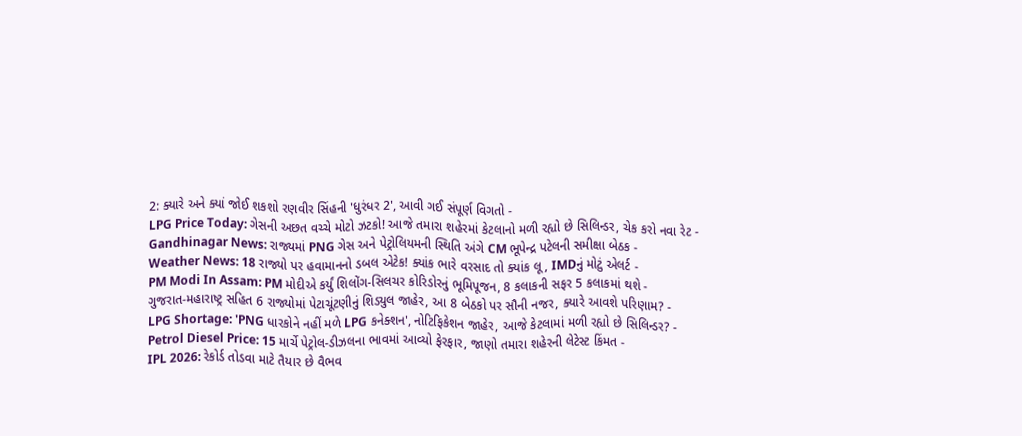2: ક્યારે અને ક્યાં જોઈ શકશો રણવીર સિંહની 'ધુરંધર 2', આવી ગઈ સંપૂર્ણ વિગતો -
LPG Price Today: ગેસની અછત વચ્ચે મોટો ઝટકો! આજે તમારા શહેરમાં કેટલાનો મળી રહ્યો છે સિલિન્ડર, ચેક કરો નવા રેટ -
Gandhinagar News: રાજ્યમાં PNG ગેસ અને પેટ્રોલિયમની સ્થિતિ અંગે CM ભૂપેન્દ્ર પટેલની સમીક્ષા બેઠક -
Weather News: 18 રાજ્યો પર હવામાનનો ડબલ એટેક! ક્યાંક ભારે વરસાદ તો ક્યાંક લૂ, IMDનું મોટું એલર્ટ -
PM Modi In Assam: PM મોદીએ કર્યું શિલોંગ-સિલચર કોરિડોરનું ભૂમિપૂજન, 8 કલાકની સફર 5 કલાકમાં થશે -
ગુજરાત-મહારાષ્ટ્ર સહિત 6 રાજ્યોમાં પેટાચૂંટણીનું શિડ્યુલ જાહેર, આ 8 બેઠકો પર સૌની નજર, ક્યારે આવશે પરિણામ? -
LPG Shortage: 'PNG ધારકોને નહીં મળે LPG કનેક્શન', નોટિફિકેશન જાહેર, આજે કેટલામાં મળી રહ્યો છે સિલિન્ડર? -
Petrol Diesel Price: 15 માર્ચે પેટ્રોલ-ડીઝલના ભાવમાં આવ્યો ફેરફાર, જાણો તમારા શહેરની લેટેસ્ટ કિંમત -
IPL 2026: રેકોર્ડ તોડવા માટે તૈયાર છે વૈભવ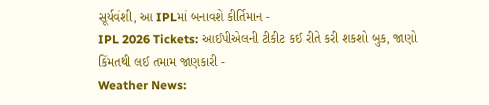સૂર્યવંશી, આ IPLમાં બનાવશે કીર્તિમાન -
IPL 2026 Tickets: આઈપીએલની ટીકીટ કઈ રીતે કરી શકશો બુક, જાણો કિંમતથી લઈ તમામ જાણકારી -
Weather News: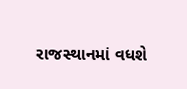રાજસ્થાનમાં વધશે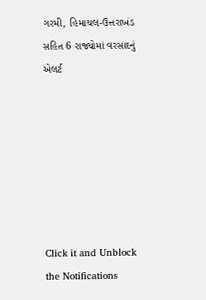ગરમી, હિમાચલ-ઉત્તરાખંડ સહિત 6 રાજ્યોમાં વરસાદનું એલર્ટ







Click it and Unblock the Notifications